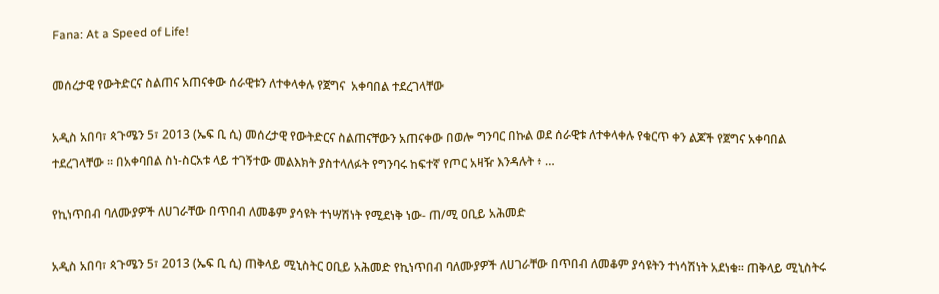Fana: At a Speed of Life!

መሰረታዊ የውትድርና ስልጠና አጠናቀው ሰራዊቱን ለተቀላቀሉ የጀግና  አቀባበል ተደረገላቸው

አዲስ አበባ፣ ጳጉሜን 5፣ 2013 (ኤፍ ቢ ሲ) መሰረታዊ የውትድርና ስልጠናቸውን አጠናቀው በወሎ ግንባር በኩል ወደ ሰራዊቱ ለተቀላቀሉ የቁርጥ ቀን ልጆች የጀግና አቀባበል ተደረገላቸው ። በአቀባበል ስነ-ስርአቱ ላይ ተገኝተው መልእክት ያስተላለፉት የግንባሩ ከፍተኛ የጦር አዛዥ እንዳሉት ፥ …

የኪነጥበብ ባለሙያዎች ለሀገራቸው በጥበብ ለመቆም ያሳዩት ተነሣሽነት የሚደነቅ ነው- ጠ/ሚ ዐቢይ አሕመድ

አዲስ አበባ፣ ጳጉሜን 5፣ 2013 (ኤፍ ቢ ሲ) ጠቅላይ ሚኒስትር ዐቢይ አሕመድ የኪነጥበብ ባለሙያዎች ለሀገራቸው በጥበብ ለመቆም ያሳዩትን ተነሳሽነት አደነቁ፡፡ ጠቅላይ ሚኒስትሩ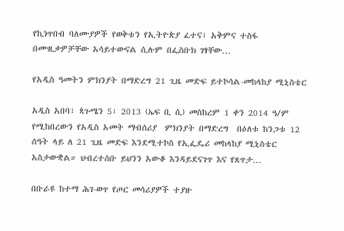የኪነጥበብ ባለሙያዎች የወቅቱን የኢትዮጵያ ፈተና፣ አቅምና ተስፋ በሙዚቃዎቻቸው አሳይተውናል ሲሉም በፌስቡክ ገፃቸው…

የአዲስ ዓመትን ምክንያት በማድረግ 21 ጊዜ መድፍ ይተኮሳል-መከላከያ ሚኒስቴር

አዲስ አበባ፣ ጳጉሜን 5፣ 2013 (ኤፍ ቢ ሲ) መስከረም 1 ቀን 2014 ዓ/ም የሚከበረውን የአዲስ አመት ማብሰሪያ  ምክንያት በማድረግ  በዕለቱ ከንጋቱ 12 ሰዓት ላይ ለ 21 ጊዜ መድፍ እንደሚተኮስ የኢፌዴሪ መከላከያ ሚኒስቴር አስታውቋል። ህብረተሰቡ ይህንን አውቆ እንዳይደናገጥ እና የጸጥታ…

በቡራዩ ከተማ ሕገ-ወጥ የጦር መሳሪያዎች ተያዙ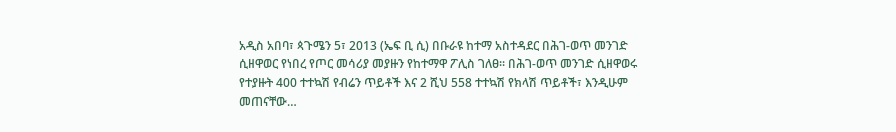አዲስ አበባ፣ ጳጉሜን 5፣ 2013 (ኤፍ ቢ ሲ) በቡራዩ ከተማ አስተዳደር በሕገ-ወጥ መንገድ ሲዘዋወር የነበረ የጦር መሳሪያ መያዙን የከተማዋ ፖሊስ ገለፀ፡፡ በሕገ-ወጥ መንገድ ሲዘዋወሩ የተያዙት 400 ተተኳሽ የብሬን ጥይቶች እና 2 ሺህ 558 ተተኳሽ የክላሽ ጥይቶች፣ እንዲሁም መጠናቸው…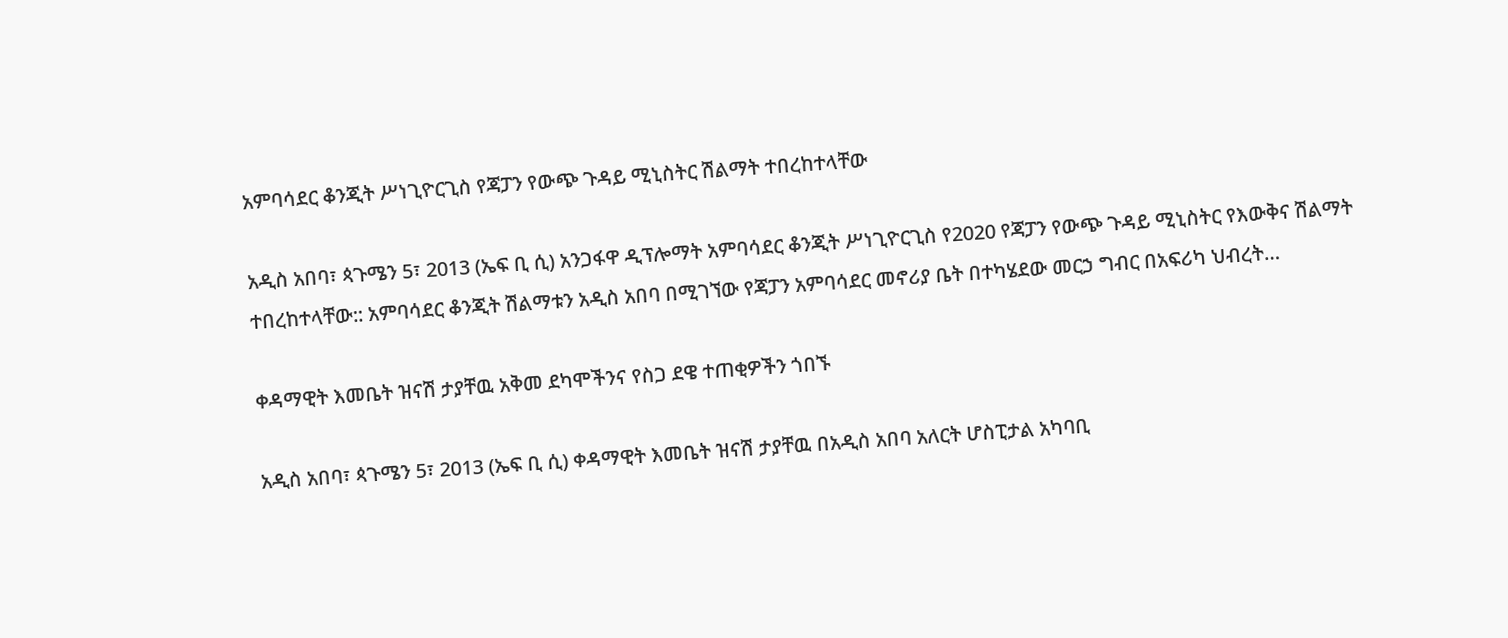አምባሳደር ቆንጂት ሥነጊዮርጊስ የጃፓን የውጭ ጉዳይ ሚኒስትር ሽልማት ተበረከተላቸው

አዲስ አበባ፣ ጳጉሜን 5፣ 2013 (ኤፍ ቢ ሲ) አንጋፋዋ ዲፕሎማት አምባሳደር ቆንጂት ሥነጊዮርጊስ የ2020 የጃፓን የውጭ ጉዳይ ሚኒስትር የእውቅና ሽልማት ተበረከተላቸው:: አምባሳደር ቆንጂት ሽልማቱን አዲስ አበባ በሚገኘው የጃፓን አምባሳደር መኖሪያ ቤት በተካሄደው መርኃ ግብር በአፍሪካ ህብረት…

ቀዳማዊት እመቤት ዝናሽ ታያቸዉ አቅመ ደካሞችንና የስጋ ደዌ ተጠቂዎችን ጎበኙ

አዲስ አበባ፣ ጳጉሜን 5፣ 2013 (ኤፍ ቢ ሲ) ቀዳማዊት እመቤት ዝናሽ ታያቸዉ በአዲስ አበባ አለርት ሆስፒታል አካባቢ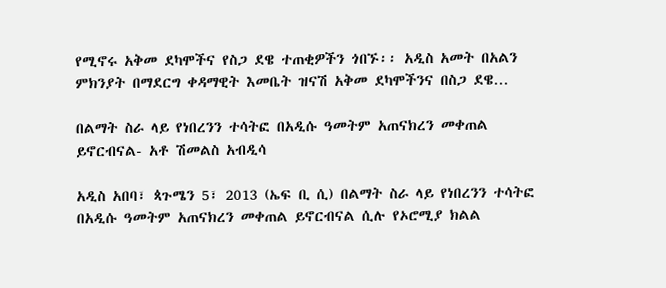የሚኖሩ አቅመ ደካሞችና የስጋ ደዌ ተጠቂዎችን ጎበኙ፡፡ አዲስ አመት በአልን ምክንያት በማደርግ ቀዳማዊት እመቤት ዝናሽ አቅመ ደካሞችንና በስጋ ደዌ…

በልማት ስራ ላይ የነበረንን ተሳትፎ በአዲሱ ዓመትም አጠናክረን መቀጠል ይኖርብናል- አቶ ሽመልስ አብዲሳ

አዲስ አበባ፣ ጳጉሜን 5፣ 2013 (ኤፍ ቢ ሲ) በልማት ስራ ላይ የነበረንን ተሳትፎ በአዲሱ ዓመትም አጠናክረን መቀጠል ይኖርብናል ሲሉ የኦሮሚያ ክልል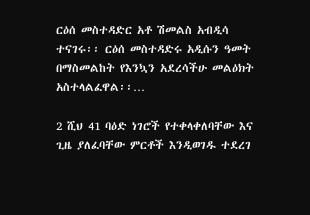ርዕሰ መስተዳድር አቶ ሽመልስ አብዲሳ ተናገሩ፡፡ ርዕሰ መስተዳድሩ አዲሱን ዓመት በማስመልከት የእንኳን አደረሳችሁ መልዕክት አስተላልፈዋል፡፡…

2 ሺህ 41 ባዕድ ነገሮች የተቀላቀለባቸው እና ጊዜ ያለፈባቸው ምርቶች እንዲወገዱ ተደረገ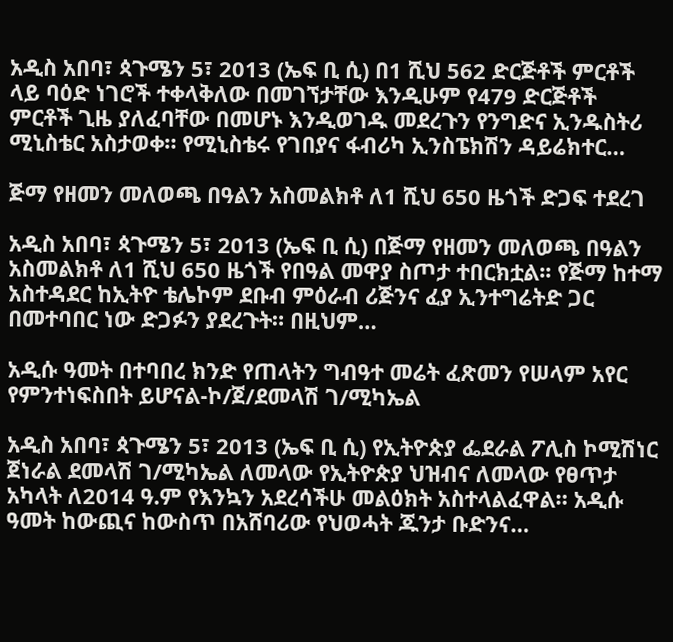አዲስ አበባ፣ ጳጉሜን 5፣ 2013 (ኤፍ ቢ ሲ) በ1 ሺህ 562 ድርጅቶች ምርቶች ላይ ባዕድ ነገሮች ተቀላቅለው በመገኘታቸው እንዲሁም የ479 ድርጅቶች ምርቶች ጊዜ ያለፈባቸው በመሆኑ እንዲወገዱ መደረጉን የንግድና ኢንዱስትሪ ሚኒስቴር አስታወቀ። የሚኒስቴሩ የገበያና ፋብሪካ ኢንስፔክሽን ዳይሬክተር…

ጅማ የዘመን መለወጫ በዓልን አስመልክቶ ለ1 ሺህ 650 ዜጎች ድጋፍ ተደረገ

አዲስ አበባ፣ ጳጉሜን 5፣ 2013 (ኤፍ ቢ ሲ) በጅማ የዘመን መለወጫ በዓልን አስመልክቶ ለ1 ሺህ 650 ዜጎች የበዓል መዋያ ስጦታ ተበርክቷል፡፡ የጅማ ከተማ አስተዳደር ከኢትዮ ቴሌኮም ደቡብ ምዕራብ ሪጅንና ፈያ ኢንተግሬትድ ጋር በመተባበር ነው ድጋፉን ያደረጉት። በዚህም…

አዲሱ ዓመት በተባበረ ክንድ የጠላትን ግብዓተ መሬት ፈጽመን የሠላም አየር የምንተነፍስበት ይሆናል-ኮ/ጀ/ደመላሽ ገ/ሚካኤል

አዲስ አበባ፣ ጳጉሜን 5፣ 2013 (ኤፍ ቢ ሲ) የኢትዮጵያ ፌደራል ፖሊስ ኮሚሽነር ጀነራል ደመላሽ ገ/ሚካኤል ለመላው የኢትዮጵያ ህዝብና ለመላው የፀጥታ አካላት ለ2014 ዓ.ም የእንኳን አደረሳችሁ መልዕክት አስተላልፈዋል። አዲሱ ዓመት ከውጪና ከውስጥ በአሸባሪው የህወሓት ጁንታ ቡድንና…